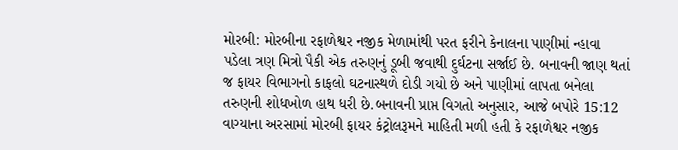મોરબી: મોરબીના રફાળેશ્વર નજીક મેળામાંથી પરત ફરીને કેનાલના પાણીમાં ન્હાવા પડેલા ત્રણ મિત્રો પૈકી એક તરુણનું ડૂબી જવાથી દુર્ઘટના સર્જાઈ છે. બનાવની જાણ થતાં જ ફાયર વિભાગનો કાફલો ઘટનાસ્થળે દોડી ગયો છે અને પાણીમાં લાપતા બનેલા તરુણની શોધખોળ હાથ ધરી છે.બનાવની પ્રાપ્ત વિગતો અનુસાર, આજે બપોરે 15:12 વાગ્યાના અરસામાં મોરબી ફાયર કંટ્રોલરૂમને માહિતી મળી હતી કે રફાળેશ્વર નજીક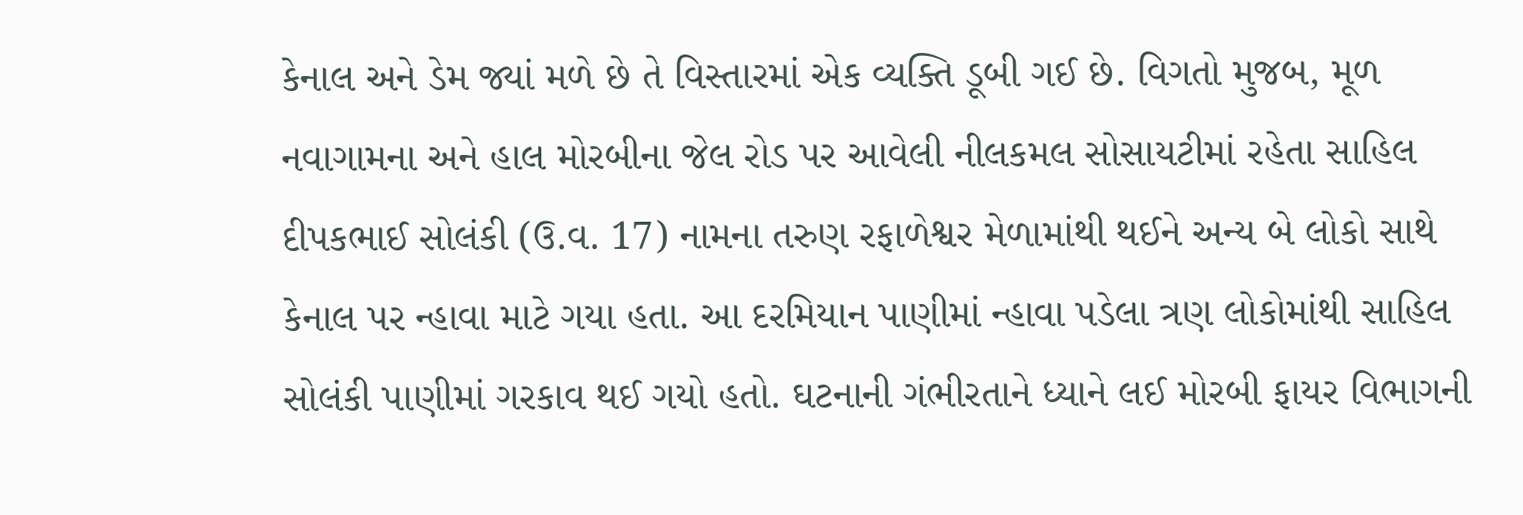કેનાલ અને ડેમ જ્યાં મળે છે તે વિસ્તારમાં એક વ્યક્તિ ડૂબી ગઈ છે. વિગતો મુજબ, મૂળ નવાગામના અને હાલ મોરબીના જેલ રોડ પર આવેલી નીલકમલ સોસાયટીમાં રહેતા સાહિલ દીપકભાઈ સોલંકી (ઉ.વ. 17) નામના તરુણ રફાળેશ્વર મેળામાંથી થઈને અન્ય બે લોકો સાથે કેનાલ પર ન્હાવા માટે ગયા હતા. આ દરમિયાન પાણીમાં ન્હાવા પડેલા ત્રણ લોકોમાંથી સાહિલ સોલંકી પાણીમાં ગરકાવ થઈ ગયો હતો. ઘટનાની ગંભીરતાને ધ્યાને લઈ મોરબી ફાયર વિભાગની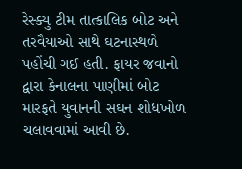રેસ્ક્યુ ટીમ તાત્કાલિક બોટ અને તરવૈયાઓ સાથે ઘટનાસ્થળે પહોંચી ગઈ હતી. ફાયર જવાનો દ્વારા કેનાલના પાણીમાં બોટ મારફતે યુવાનની સઘન શોધખોળ ચલાવવામાં આવી છે.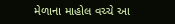મેળાના માહોલ વચ્ચે આ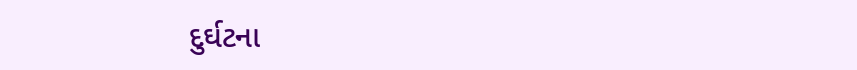દુર્ઘટના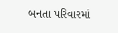બનતા પરિવારમાં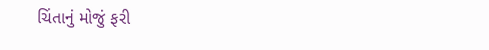ચિંતાનું મોજું ફરી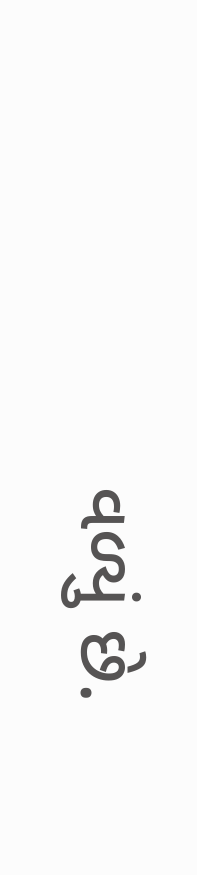વળ્યું છે.